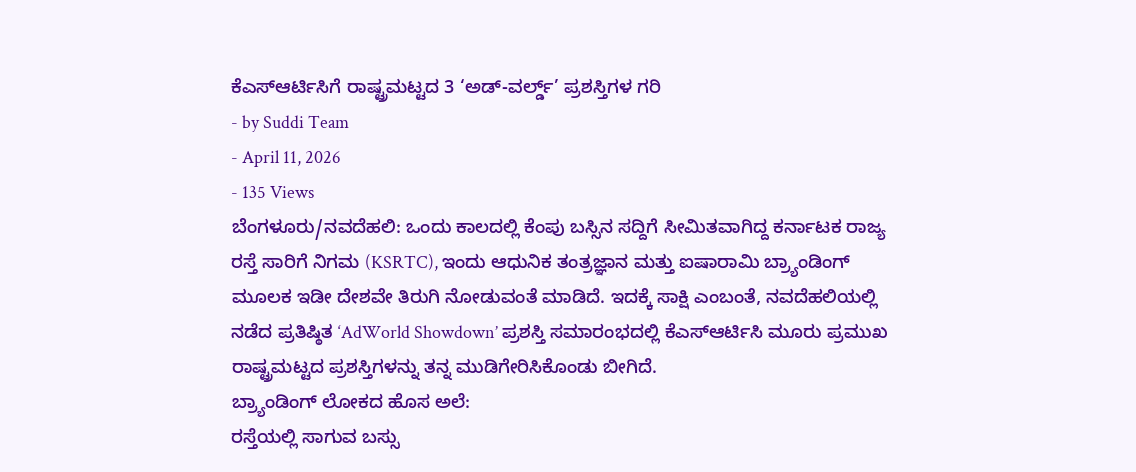ಕೆಎಸ್ಆರ್ಟಿಸಿಗೆ ರಾಷ್ಟ್ರಮಟ್ಟದ 3 ‘ಅಡ್-ವರ್ಲ್ಡ್’ ಪ್ರಶಸ್ತಿಗಳ ಗರಿ
- by Suddi Team
- April 11, 2026
- 135 Views
ಬೆಂಗಳೂರು/ನವದೆಹಲಿ: ಒಂದು ಕಾಲದಲ್ಲಿ ಕೆಂಪು ಬಸ್ಸಿನ ಸದ್ದಿಗೆ ಸೀಮಿತವಾಗಿದ್ದ ಕರ್ನಾಟಕ ರಾಜ್ಯ ರಸ್ತೆ ಸಾರಿಗೆ ನಿಗಮ (KSRTC), ಇಂದು ಆಧುನಿಕ ತಂತ್ರಜ್ಞಾನ ಮತ್ತು ಐಷಾರಾಮಿ ಬ್ರ್ಯಾಂಡಿಂಗ್ ಮೂಲಕ ಇಡೀ ದೇಶವೇ ತಿರುಗಿ ನೋಡುವಂತೆ ಮಾಡಿದೆ. ಇದಕ್ಕೆ ಸಾಕ್ಷಿ ಎಂಬಂತೆ, ನವದೆಹಲಿಯಲ್ಲಿ ನಡೆದ ಪ್ರತಿಷ್ಠಿತ ‘AdWorld Showdown’ ಪ್ರಶಸ್ತಿ ಸಮಾರಂಭದಲ್ಲಿ ಕೆಎಸ್ಆರ್ಟಿಸಿ ಮೂರು ಪ್ರಮುಖ ರಾಷ್ಟ್ರಮಟ್ಟದ ಪ್ರಶಸ್ತಿಗಳನ್ನು ತನ್ನ ಮುಡಿಗೇರಿಸಿಕೊಂಡು ಬೀಗಿದೆ.
ಬ್ರ್ಯಾಂಡಿಂಗ್ ಲೋಕದ ಹೊಸ ಅಲೆ:
ರಸ್ತೆಯಲ್ಲಿ ಸಾಗುವ ಬಸ್ಸು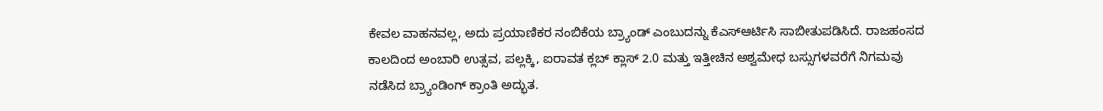ಕೇವಲ ವಾಹನವಲ್ಲ, ಅದು ಪ್ರಯಾಣಿಕರ ನಂಬಿಕೆಯ ಬ್ರ್ಯಾಂಡ್ ಎಂಬುದನ್ನು ಕೆಎಸ್ಆರ್ಟಿಸಿ ಸಾಬೀತುಪಡಿಸಿದೆ. ರಾಜಹಂಸದ ಕಾಲದಿಂದ ಅಂಬಾರಿ ಉತ್ಸವ, ಪಲ್ಲಕ್ಕಿ, ಐರಾವತ ಕ್ಲಬ್ ಕ್ಲಾಸ್ 2.0 ಮತ್ತು ಇತ್ತೀಚಿನ ಅಶ್ವಮೇಧ ಬಸ್ಸುಗಳವರೆಗೆ ನಿಗಮವು ನಡೆಸಿದ ಬ್ರ್ಯಾಂಡಿಂಗ್ ಕ್ರಾಂತಿ ಅದ್ಭುತ.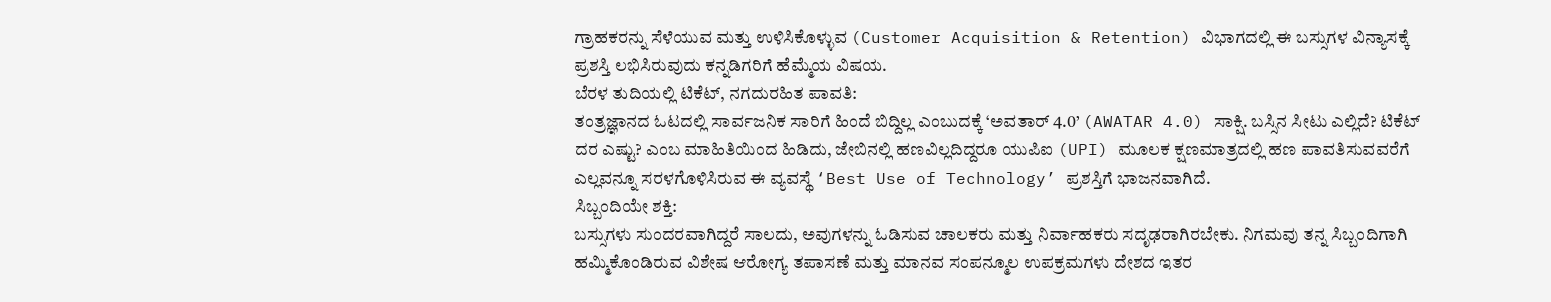ಗ್ರಾಹಕರನ್ನು ಸೆಳೆಯುವ ಮತ್ತು ಉಳಿಸಿಕೊಳ್ಳುವ (Customer Acquisition & Retention) ವಿಭಾಗದಲ್ಲಿ ಈ ಬಸ್ಸುಗಳ ವಿನ್ಯಾಸಕ್ಕೆ ಪ್ರಶಸ್ತಿ ಲಭಿಸಿರುವುದು ಕನ್ನಡಿಗರಿಗೆ ಹೆಮ್ಮೆಯ ವಿಷಯ.
ಬೆರಳ ತುದಿಯಲ್ಲಿ ಟಿಕೆಟ್, ನಗದುರಹಿತ ಪಾವತಿ:
ತಂತ್ರಜ್ಞಾನದ ಓಟದಲ್ಲಿ ಸಾರ್ವಜನಿಕ ಸಾರಿಗೆ ಹಿಂದೆ ಬಿದ್ದಿಲ್ಲ ಎಂಬುದಕ್ಕೆ ‘ಅವತಾರ್ 4.0’ (AWATAR 4.0) ಸಾಕ್ಷಿ. ಬಸ್ಸಿನ ಸೀಟು ಎಲ್ಲಿದೆ? ಟಿಕೆಟ್ ದರ ಎಷ್ಟು? ಎಂಬ ಮಾಹಿತಿಯಿಂದ ಹಿಡಿದು, ಜೇಬಿನಲ್ಲಿ ಹಣವಿಲ್ಲದಿದ್ದರೂ ಯುಪಿಐ (UPI) ಮೂಲಕ ಕ್ಷಣಮಾತ್ರದಲ್ಲಿ ಹಣ ಪಾವತಿಸುವವರೆಗೆ ಎಲ್ಲವನ್ನೂ ಸರಳಗೊಳಿಸಿರುವ ಈ ವ್ಯವಸ್ಥೆ ‘Best Use of Technology’ ಪ್ರಶಸ್ತಿಗೆ ಭಾಜನವಾಗಿದೆ.
ಸಿಬ್ಬಂದಿಯೇ ಶಕ್ತಿ:
ಬಸ್ಸುಗಳು ಸುಂದರವಾಗಿದ್ದರೆ ಸಾಲದು, ಅವುಗಳನ್ನು ಓಡಿಸುವ ಚಾಲಕರು ಮತ್ತು ನಿರ್ವಾಹಕರು ಸದೃಢರಾಗಿರಬೇಕು. ನಿಗಮವು ತನ್ನ ಸಿಬ್ಬಂದಿಗಾಗಿ ಹಮ್ಮಿಕೊಂಡಿರುವ ವಿಶೇಷ ಆರೋಗ್ಯ ತಪಾಸಣೆ ಮತ್ತು ಮಾನವ ಸಂಪನ್ಮೂಲ ಉಪಕ್ರಮಗಳು ದೇಶದ ಇತರ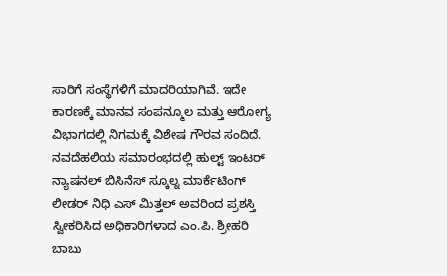ಸಾರಿಗೆ ಸಂಸ್ಥೆಗಳಿಗೆ ಮಾದರಿಯಾಗಿವೆ. ಇದೇ ಕಾರಣಕ್ಕೆ ಮಾನವ ಸಂಪನ್ಮೂಲ ಮತ್ತು ಆರೋಗ್ಯ ವಿಭಾಗದಲ್ಲಿ ನಿಗಮಕ್ಕೆ ವಿಶೇಷ ಗೌರವ ಸಂದಿದೆ.
ನವದೆಹಲಿಯ ಸಮಾರಂಭದಲ್ಲಿ ಹುಲ್ಟ್ ಇಂಟರ್ ನ್ಯಾಷನಲ್ ಬಿಸಿನೆಸ್ ಸ್ಕೂಲ್ನ ಮಾರ್ಕೆಟಿಂಗ್ ಲೀಡರ್ ನಿಧಿ ಎಸ್ ಮಿತ್ತಲ್ ಅವರಿಂದ ಪ್ರಶಸ್ತಿ ಸ್ವೀಕರಿಸಿದ ಅಧಿಕಾರಿಗಳಾದ ಎಂ.ಪಿ. ಶ್ರೀಹರಿ ಬಾಬು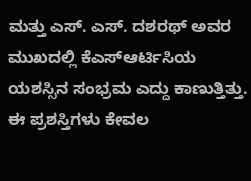ಮತ್ತು ಎಸ್. ಎಸ್. ದಶರಥ್ ಅವರ ಮುಖದಲ್ಲಿ ಕೆಎಸ್ಆರ್ಟಿಸಿಯ ಯಶಸ್ಸಿನ ಸಂಭ್ರಮ ಎದ್ದು ಕಾಣುತ್ತಿತ್ತು. ಈ ಪ್ರಶಸ್ತಿಗಳು ಕೇವಲ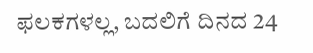ಫಲಕಗಳಲ್ಲ, ಬದಲಿಗೆ ದಿನದ 24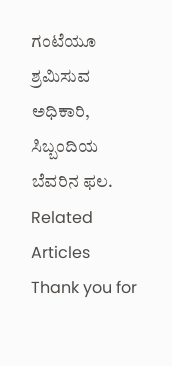ಗಂಟೆಯೂ ಶ್ರಮಿಸುವ ಅಧಿಕಾರಿ, ಸಿಬ್ಬಂದಿಯ ಬೆವರಿನ ಫಲ.
Related Articles
Thank you for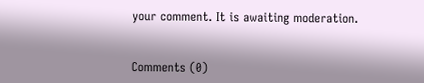your comment. It is awaiting moderation.


Comments (0)